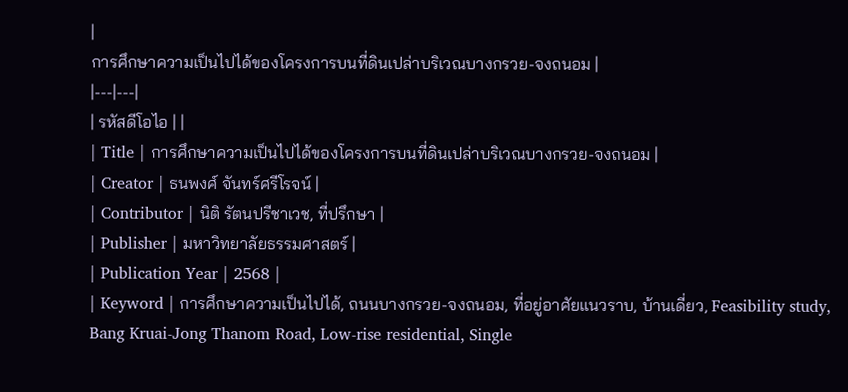|
การศึกษาความเป็นไปได้ของโครงการบนที่ดินเปล่าบริเวณบางกรวย-จงถนอม |
|---|---|
| รหัสดีโอไอ | |
| Title | การศึกษาความเป็นไปได้ของโครงการบนที่ดินเปล่าบริเวณบางกรวย-จงถนอม |
| Creator | ธนพงศ์ จันทร์ศรีโรจน์ |
| Contributor | นิติ รัตนปรีชาเวช, ที่ปรึกษา |
| Publisher | มหาวิทยาลัยธรรมศาสตร์ |
| Publication Year | 2568 |
| Keyword | การศึกษาความเป็นไปได้, ถนนบางกรวย-จงถนอม, ที่อยู่อาศัยแนวราบ, บ้านเดี่ยว, Feasibility study, Bang Kruai-Jong Thanom Road, Low-rise residential, Single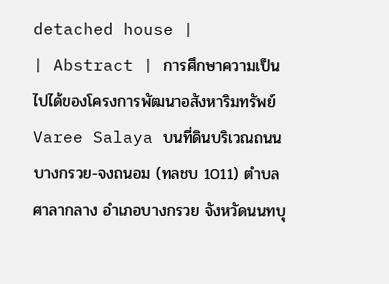detached house |
| Abstract | การศึกษาความเป็นไปได้ของโครงการพัฒนาอสังหาริมทรัพย์ Varee Salaya บนที่ดินบริเวณถนนบางกรวย-จงถนอม (ทลชบ 1011) ตำบลศาลากลาง อำเภอบางกรวย จังหวัดนนทบุ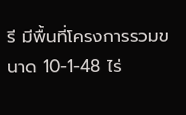รี มีพื้นที่โครงการรวมขนาด 10-1-48 ไร่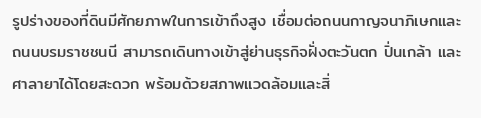รูปร่างของที่ดินมีศักยภาพในการเข้าถึงสูง เชื่อมต่อถนนกาญจนาภิเษกและถนนบรมราชชนนี สามารถเดินทางเข้าสู่ย่านธุรกิจฝั่งตะวันตก ปิ่นเกล้า และศาลายาได้โดยสะดวก พร้อมด้วยสภาพแวดล้อมและสิ่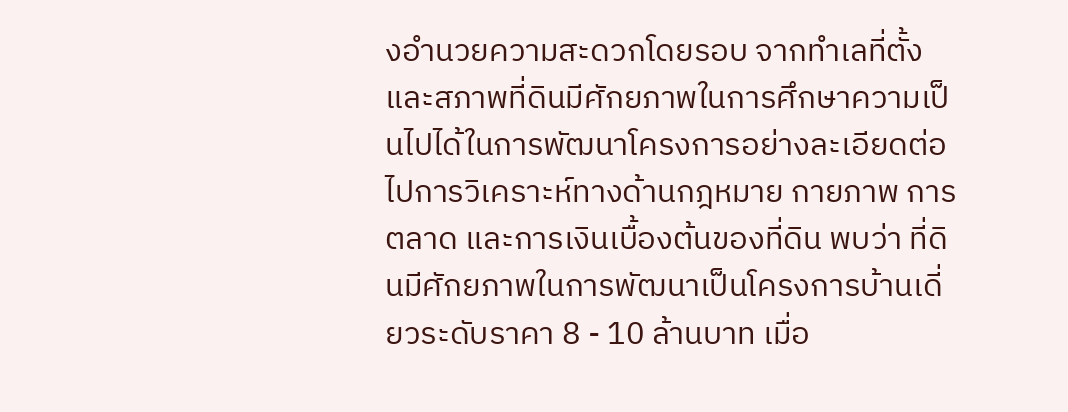งอำนวยความสะดวกโดยรอบ จากทำเลที่ตั้งและสภาพที่ดินมีศักยภาพในการศึกษาความเป็นไปได้ในการพัฒนาโครงการอย่างละเอียดต่อไปการวิเคราะห์ทางด้านกฎหมาย กายภาพ การตลาด และการเงินเบื้องต้นของที่ดิน พบว่า ที่ดินมีศักยภาพในการพัฒนาเป็นโครงการบ้านเดี่ยวระดับราคา 8 - 10 ล้านบาท เมื่อ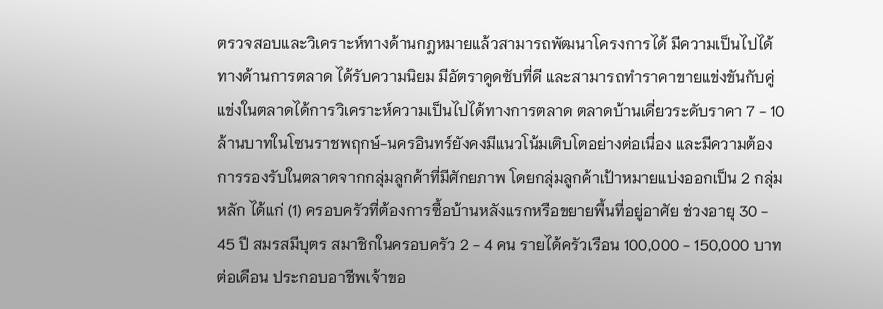ตรวจสอบและวิเคราะห์ทางด้านกฎหมายแล้วสามารถพัฒนาโครงการได้ มีความเป็นไปได้ทางด้านการตลาด ได้รับความนิยม มีอัตราดูดซับที่ดี และสามารถทำราคาขายแข่งขันกับคู่แข่งในตลาดได้การวิเคราะห์ความเป็นไปได้ทางการตลาด ตลาดบ้านเดี่ยวระดับราคา 7 - 10 ล้านบาทในโซนราชพฤกษ์-นครอินทร์ยังคงมีแนวโน้มเติบโตอย่างต่อเนื่อง และมีความต้องการรองรับในตลาดจากกลุ่มลูกค้าที่มีศักยภาพ โดยกลุ่มลูกค้าเป้าหมายแบ่งออกเป็น 2 กลุ่มหลัก ได้แก่ (1) ครอบครัวที่ต้องการซื้อบ้านหลังแรกหรือขยายพื้นที่อยู่อาศัย ช่วงอายุ 30 - 45 ปี สมรสมีบุตร สมาชิกในครอบครัว 2 - 4 คน รายได้ครัวเรือน 100,000 - 150,000 บาทต่อเดือน ประกอบอาชีพเจ้าขอ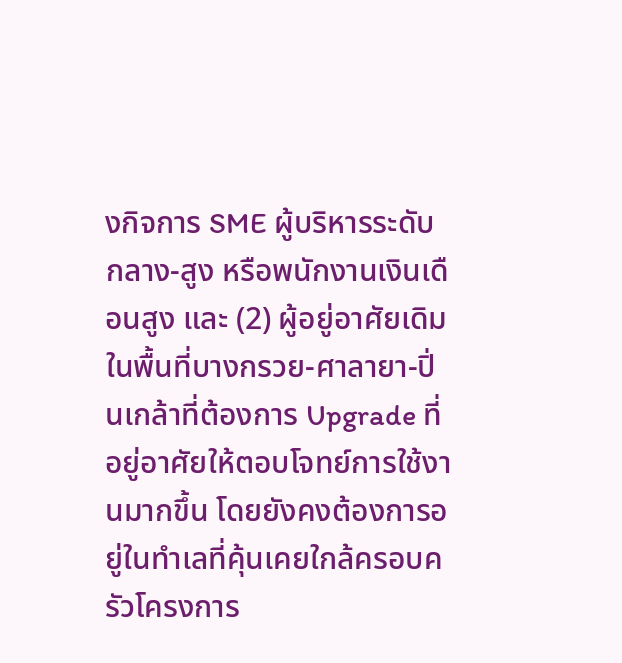งกิจการ SME ผู้บริหารระดับกลาง-สูง หรือพนักงานเงินเดือนสูง และ (2) ผู้อยู่อาศัยเดิมในพื้นที่บางกรวย-ศาลายา-ปิ่นเกล้าที่ต้องการ Upgrade ที่อยู่อาศัยให้ตอบโจทย์การใช้งานมากขึ้น โดยยังคงต้องการอยู่ในทำเลที่คุ้นเคยใกล้ครอบครัวโครงการ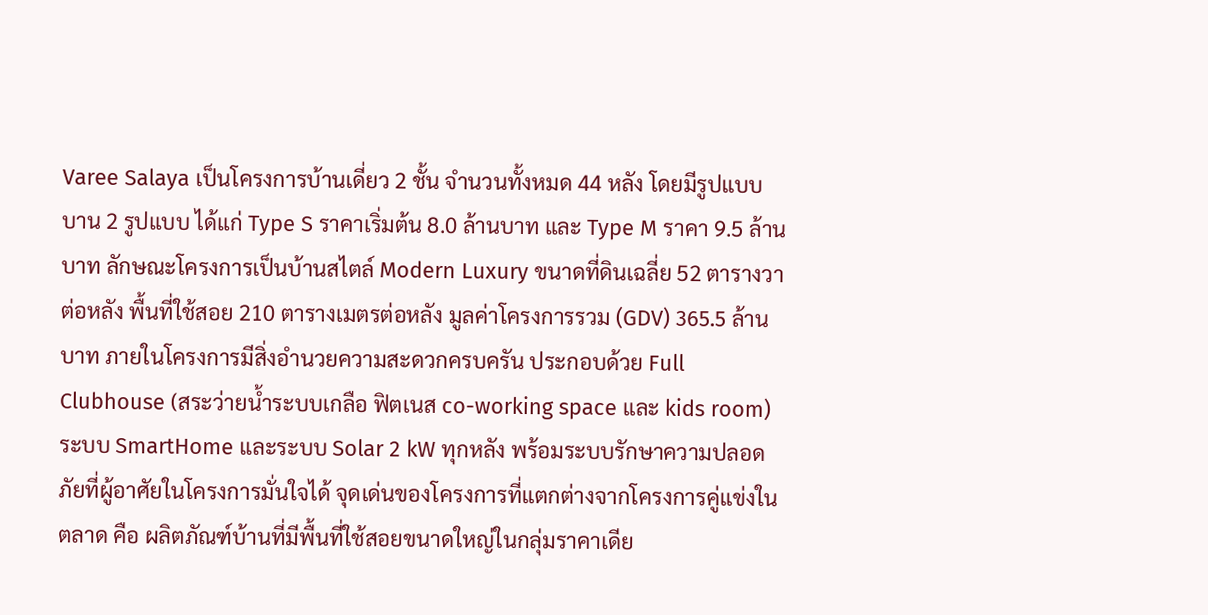Varee Salaya เป็นโครงการบ้านเดี่ยว 2 ชั้น จำนวนทั้งหมด 44 หลัง โดยมีรูปแบบบาน 2 รูปแบบ ได้แก่ Type S ราคาเริ่มต้น 8.0 ล้านบาท และ Type M ราคา 9.5 ล้านบาท ลักษณะโครงการเป็นบ้านสไตล์ Modern Luxury ขนาดที่ดินเฉลี่ย 52 ตารางวาต่อหลัง พื้นที่ใช้สอย 210 ตารางเมตรต่อหลัง มูลค่าโครงการรวม (GDV) 365.5 ล้านบาท ภายในโครงการมีสิ่งอำนวยความสะดวกครบครัน ประกอบด้วย Full Clubhouse (สระว่ายน้ำระบบเกลือ ฟิตเนส co-working space และ kids room) ระบบ SmartHome และระบบ Solar 2 kW ทุกหลัง พร้อมระบบรักษาความปลอดภัยที่ผู้อาศัยในโครงการมั่นใจได้ จุดเด่นของโครงการที่แตกต่างจากโครงการคู่แข่งในตลาด คือ ผลิตภัณฑ์บ้านที่มีพื้นที่ใช้สอยขนาดใหญ่ในกลุ่มราคาเดีย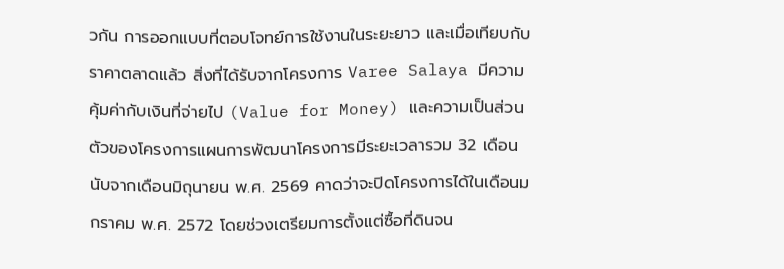วกัน การออกแบบที่ตอบโจทย์การใช้งานในระยะยาว และเมื่อเทียบกับราคาตลาดแล้ว สิ่งที่ได้รับจากโครงการ Varee Salaya มีความคุ้มค่ากับเงินที่จ่ายไป (Value for Money) และความเป็นส่วนตัวของโครงการแผนการพัฒนาโครงการมีระยะเวลารวม 32 เดือน นับจากเดือนมิถุนายน พ.ศ. 2569 คาดว่าจะปิดโครงการได้ในเดือนมกราคม พ.ศ. 2572 โดยช่วงเตรียมการตั้งแต่ซื้อที่ดินจน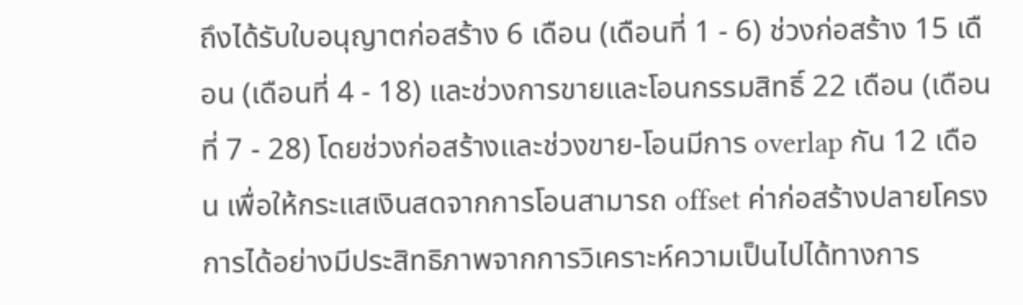ถึงได้รับใบอนุญาตก่อสร้าง 6 เดือน (เดือนที่ 1 - 6) ช่วงก่อสร้าง 15 เดือน (เดือนที่ 4 - 18) และช่วงการขายและโอนกรรมสิทธิ์ 22 เดือน (เดือนที่ 7 - 28) โดยช่วงก่อสร้างและช่วงขาย-โอนมีการ overlap กัน 12 เดือน เพื่อให้กระแสเงินสดจากการโอนสามารถ offset ค่าก่อสร้างปลายโครงการได้อย่างมีประสิทธิภาพจากการวิเคราะห์ความเป็นไปได้ทางการ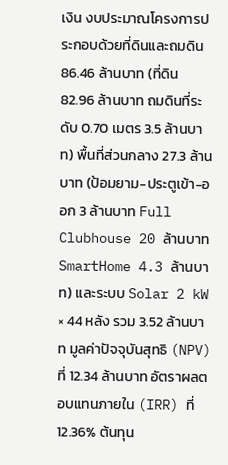เงิน งบประมาณโครงการประกอบด้วยที่ดินและถมดิน 86.46 ล้านบาท (ที่ดิน 82.96 ล้านบาท ถมดินที่ระดับ 0.70 เมตร 3.5 ล้านบาท) พื้นที่ส่วนกลาง 27.3 ล้านบาท (ป้อมยาม-ประตูเข้า-ออก 3 ล้านบาท Full Clubhouse 20 ล้านบาท SmartHome 4.3 ล้านบาท) และระบบ Solar 2 kW × 44 หลัง รวม 3.52 ล้านบาท มูลค่าปัจจุบันสุทธิ (NPV) ที่ 12.34 ล้านบาท อัตราผลตอบแทนภายใน (IRR) ที่ 12.36% ต้นทุน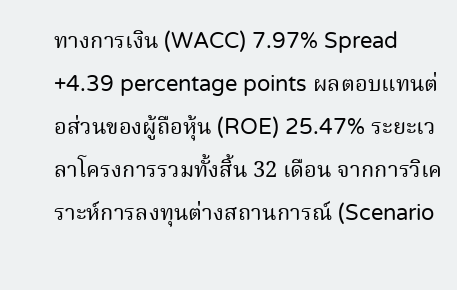ทางการเงิน (WACC) 7.97% Spread +4.39 percentage points ผลตอบแทนต่อส่วนของผู้ถือหุ้น (ROE) 25.47% ระยะเวลาโครงการรวมทั้งสิ้น 32 เดือน จากการวิเคราะห์การลงทุนต่างสถานการณ์ (Scenario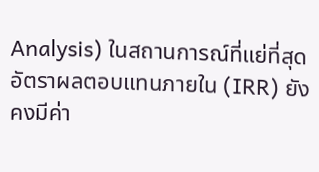Analysis) ในสถานการณ์ที่แย่ที่สุด อัตราผลตอบแทนภายใน (IRR) ยังคงมีค่า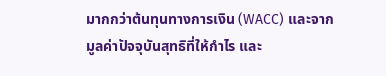มากกว่าต้นทุนทางการเงิน (WACC) และจากมูลค่าปัจจุบันสุทธิที่ให้กำไร และ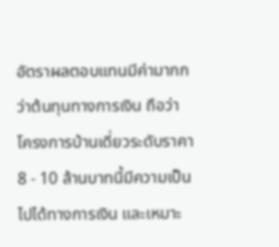อัตราผลตอบแทนมีค่ามากกว่าต้นทุนทางการเงิน ถือว่า โครงการบ้านเดี่ยวระดับราคา 8 - 10 ล้านบาทนี้มีความเป็นไปได้ทางการเงิน และเหมาะ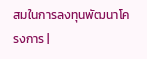สมในการลงทุนพัฒนาโครงการ |